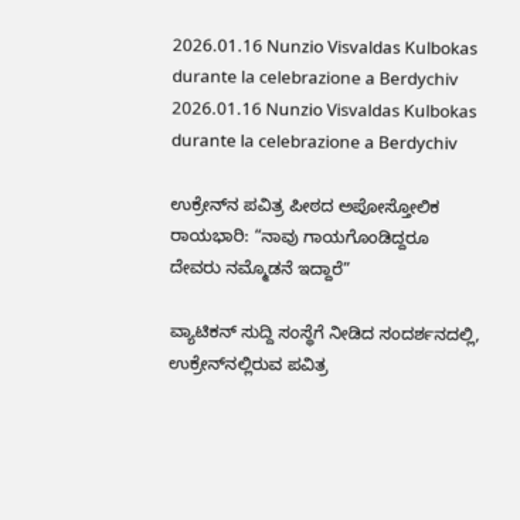2026.01.16 Nunzio Visvaldas Kulbokas durante la celebrazione a Berdychiv 2026.01.16 Nunzio Visvaldas Kulbokas durante la celebrazione a Berdychiv

ಉಕ್ರೇನ್‌ನ ಪವಿತ್ರ ಪೀಠದ ಅಪೋಸ್ತೋಲಿಕ ರಾಯಭಾರಿ: “ನಾವು ಗಾಯಗೊಂಡಿದ್ದರೂ ದೇವರು ನಮ್ಮೊಡನೆ ಇದ್ದಾರೆ”

ವ್ಯಾಟಿಕನ್ ಸುದ್ದಿ ಸಂಸ್ಥೆಗೆ ನೀಡಿದ ಸಂದರ್ಶನದಲ್ಲಿ, ಉಕ್ರೇನ್‌ನಲ್ಲಿರುವ ಪವಿತ್ರ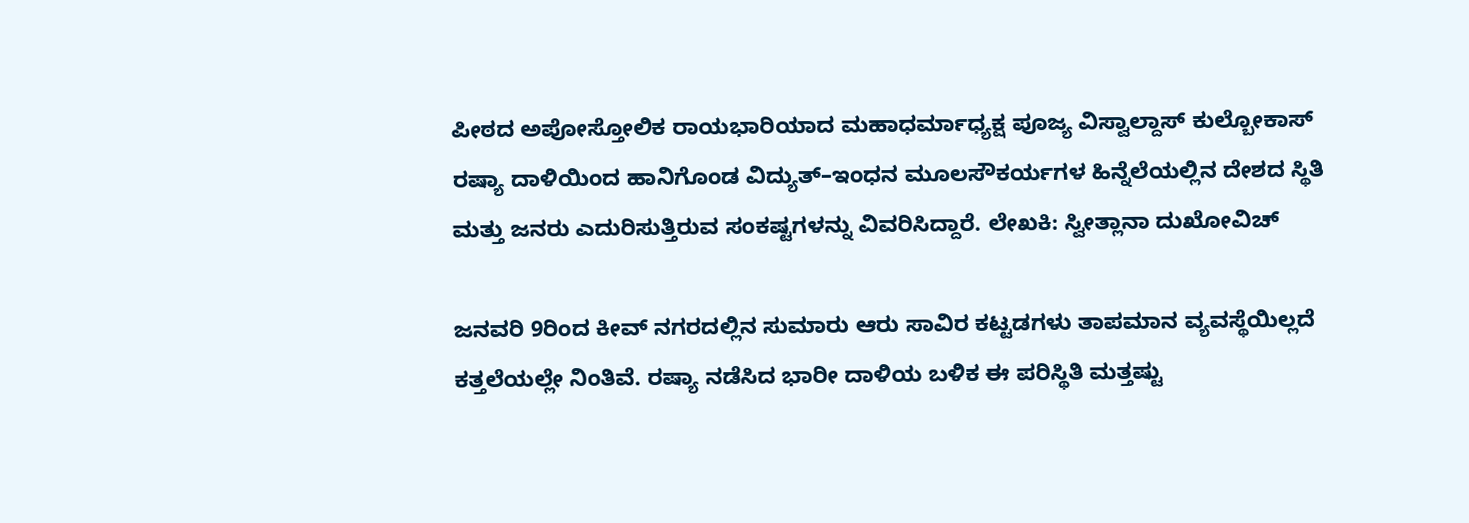ಪೀಠದ ಅಪೋಸ್ತೋಲಿಕ ರಾಯಭಾರಿಯಾದ ಮಹಾಧರ್ಮಾಧ್ಯಕ್ಷ ಪೂಜ್ಯ ವಿಸ್ವಾಲ್ದಾಸ್ ಕುಲ್ಬೋಕಾಸ್ ರಷ್ಯಾ ದಾಳಿಯಿಂದ ಹಾನಿಗೊಂಡ ವಿದ್ಯುತ್–ಇಂಧನ ಮೂಲಸೌಕರ್ಯಗಳ ಹಿನ್ನೆಲೆಯಲ್ಲಿನ ದೇಶದ ಸ್ಥಿತಿ ಮತ್ತು ಜನರು ಎದುರಿಸುತ್ತಿರುವ ಸಂಕಷ್ಟಗಳನ್ನು ವಿವರಿಸಿದ್ದಾರೆ. ಲೇಖಕಿ: ಸ್ವೀತ್ಲಾನಾ ದುಖೋವಿಚ್

ಜನವರಿ 9ರಿಂದ ಕೀವ್ ನಗರದಲ್ಲಿನ ಸುಮಾರು ಆರು ಸಾವಿರ ಕಟ್ಟಡಗಳು ತಾಪಮಾನ ವ್ಯವಸ್ಥೆಯಿಲ್ಲದೆ ಕತ್ತಲೆಯಲ್ಲೇ ನಿಂತಿವೆ. ರಷ್ಯಾ ನಡೆಸಿದ ಭಾರೀ ದಾಳಿಯ ಬಳಿಕ ಈ ಪರಿಸ್ಥಿತಿ ಮತ್ತಷ್ಟು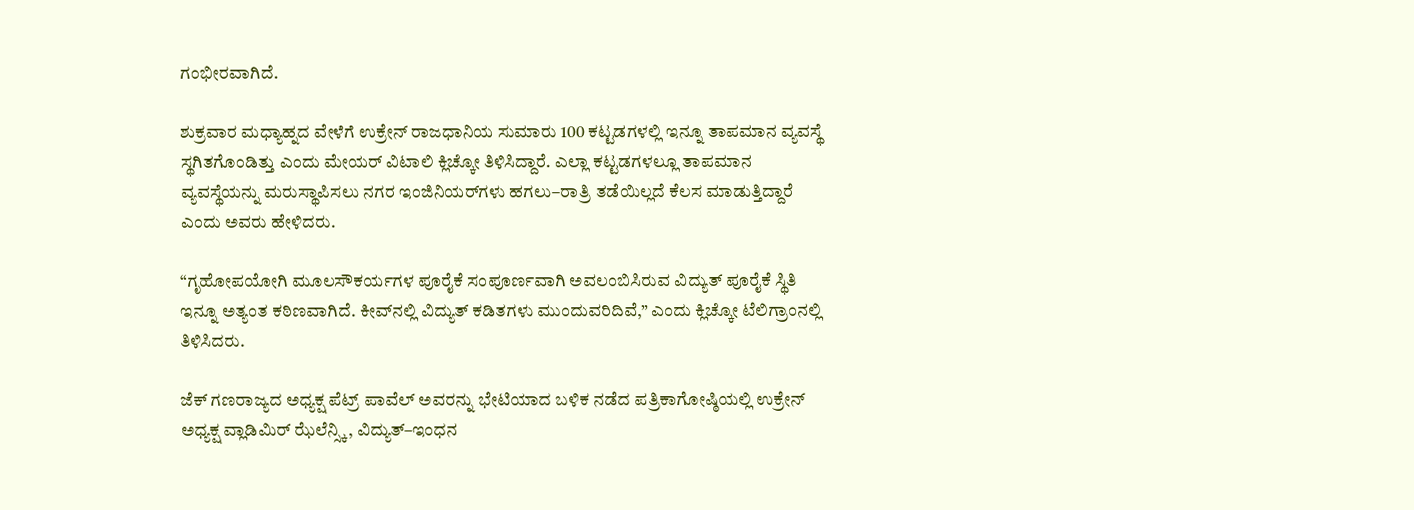ಗಂಭೀರವಾಗಿದೆ.

ಶುಕ್ರವಾರ ಮಧ್ಯಾಹ್ನದ ವೇಳೆಗೆ ಉಕ್ರೇನ್ ರಾಜಧಾನಿಯ ಸುಮಾರು 100 ಕಟ್ಟಡಗಳಲ್ಲಿ ಇನ್ನೂ ತಾಪಮಾನ ವ್ಯವಸ್ಥೆ ಸ್ಥಗಿತಗೊಂಡಿತ್ತು ಎಂದು ಮೇಯರ್ ವಿಟಾಲಿ ಕ್ಲಿಚ್ಕೋ ತಿಳಿಸಿದ್ದಾರೆ. ಎಲ್ಲಾ ಕಟ್ಟಡಗಳಲ್ಲೂ ತಾಪಮಾನ ವ್ಯವಸ್ಥೆಯನ್ನು ಮರುಸ್ಥಾಪಿಸಲು ನಗರ ಇಂಜಿನಿಯರ್‌ಗಳು ಹಗಲು–ರಾತ್ರಿ ತಡೆಯಿಲ್ಲದೆ ಕೆಲಸ ಮಾಡುತ್ತಿದ್ದಾರೆ ಎಂದು ಅವರು ಹೇಳಿದರು.

“ಗೃಹೋಪಯೋಗಿ ಮೂಲಸೌಕರ್ಯಗಳ ಪೂರೈಕೆ ಸಂಪೂರ್ಣವಾಗಿ ಅವಲಂಬಿಸಿರುವ ವಿದ್ಯುತ್ ಪೂರೈಕೆ ಸ್ಥಿತಿ ಇನ್ನೂ ಅತ್ಯಂತ ಕಠಿಣವಾಗಿದೆ. ಕೀವ್‌ನಲ್ಲಿ ವಿದ್ಯುತ್ ಕಡಿತಗಳು ಮುಂದುವರಿದಿವೆ,” ಎಂದು ಕ್ಲಿಚ್ಕೋ ಟೆಲಿಗ್ರಾಂನಲ್ಲಿ ತಿಳಿಸಿದರು.

ಜೆಕ್ ಗಣರಾಜ್ಯದ ಅಧ್ಯಕ್ಷ ಪೆಟ್ರ್ ಪಾವೆಲ್ ಅವರನ್ನು ಭೇಟಿಯಾದ ಬಳಿಕ ನಡೆದ ಪತ್ರಿಕಾಗೋಷ್ಠಿಯಲ್ಲಿ ಉಕ್ರೇನ್ ಅಧ್ಯಕ್ಷ ವ್ಲಾಡಿಮಿರ್ ಝೆಲೆನ್ಸ್ಕಿ, ವಿದ್ಯುತ್–ಇಂಧನ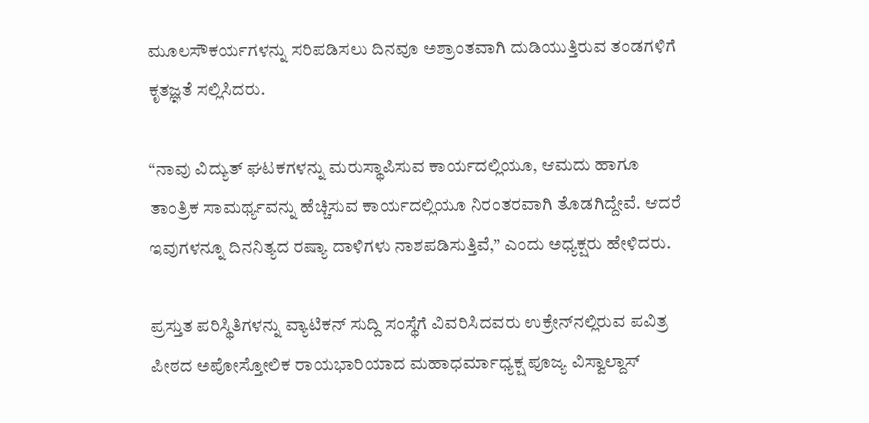ಮೂಲಸೌಕರ್ಯಗಳನ್ನು ಸರಿಪಡಿಸಲು ದಿನವೂ ಅಶ್ರಾಂತವಾಗಿ ದುಡಿಯುತ್ತಿರುವ ತಂಡಗಳಿಗೆ ಕೃತಜ್ಞತೆ ಸಲ್ಲಿಸಿದರು.

“ನಾವು ವಿದ್ಯುತ್ ಘಟಕಗಳನ್ನು ಮರುಸ್ಥಾಪಿಸುವ ಕಾರ್ಯದಲ್ಲಿಯೂ, ಆಮದು ಹಾಗೂ ತಾಂತ್ರಿಕ ಸಾಮರ್ಥ್ಯವನ್ನು ಹೆಚ್ಚಿಸುವ ಕಾರ್ಯದಲ್ಲಿಯೂ ನಿರಂತರವಾಗಿ ತೊಡಗಿದ್ದೇವೆ. ಆದರೆ ಇವುಗಳನ್ನೂ ದಿನನಿತ್ಯದ ರಷ್ಯಾ ದಾಳಿಗಳು ನಾಶಪಡಿಸುತ್ತಿವೆ,” ಎಂದು ಅಧ್ಯಕ್ಷರು ಹೇಳಿದರು.

ಪ್ರಸ್ತುತ ಪರಿಸ್ಥಿತಿಗಳನ್ನು ವ್ಯಾಟಿಕನ್ ಸುದ್ದಿ ಸಂಸ್ಥೆಗೆ ವಿವರಿಸಿದವರು ಉಕ್ರೇನ್‌ನಲ್ಲಿರುವ ಪವಿತ್ರ ಪೀಠದ ಅಪೋಸ್ತೋಲಿಕ ರಾಯಭಾರಿಯಾದ ಮಹಾಧರ್ಮಾಧ್ಯಕ್ಷ ಪೂಜ್ಯ ವಿಸ್ವಾಲ್ದಾಸ್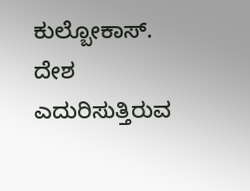ಕುಲ್ಬೋಕಾಸ್. ದೇಶ ಎದುರಿಸುತ್ತಿರುವ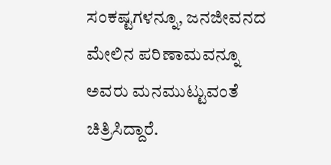ಸಂಕಷ್ಟಗಳನ್ನೂ, ಜನಜೀವನದ ಮೇಲಿನ ಪರಿಣಾಮವನ್ನೂ ಅವರು ಮನಮುಟ್ಟುವಂತೆ ಚಿತ್ರಿಸಿದ್ದಾರೆ.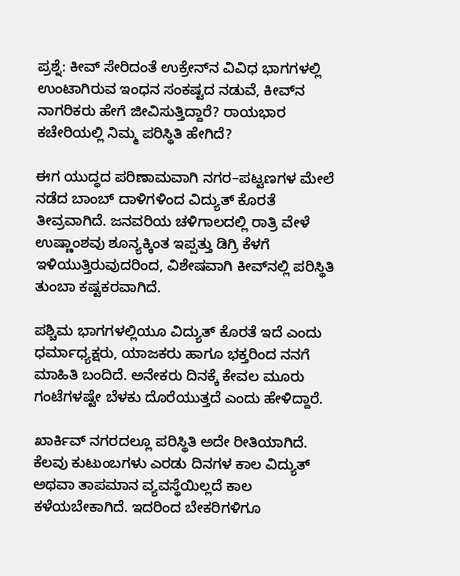ಪ್ರಶ್ನೆ: ಕೀವ್ ಸೇರಿದಂತೆ ಉಕ್ರೇನ್‌ನ ವಿವಿಧ ಭಾಗಗಳಲ್ಲಿ ಉಂಟಾಗಿರುವ ಇಂಧನ ಸಂಕಷ್ಟದ ನಡುವೆ, ಕೀವ್‌ನ ನಾಗರಿಕರು ಹೇಗೆ ಜೀವಿಸುತ್ತಿದ್ದಾರೆ? ರಾಯಭಾರ ಕಚೇರಿಯಲ್ಲಿ ನಿಮ್ಮ ಪರಿಸ್ಥಿತಿ ಹೇಗಿದೆ?

ಈಗ ಯುದ್ಧದ ಪರಿಣಾಮವಾಗಿ ನಗರ–ಪಟ್ಟಣಗಳ ಮೇಲೆ ನಡೆದ ಬಾಂಬ್ ದಾಳಿಗಳಿಂದ ವಿದ್ಯುತ್ ಕೊರತೆ ತೀವ್ರವಾಗಿದೆ. ಜನವರಿಯ ಚಳಿಗಾಲದಲ್ಲಿ ರಾತ್ರಿ ವೇಳೆ ಉಷ್ಣಾಂಶವು ಶೂನ್ಯಕ್ಕಿಂತ ಇಪ್ಪತ್ತು ಡಿಗ್ರಿ ಕೆಳಗೆ ಇಳಿಯುತ್ತಿರುವುದರಿಂದ, ವಿಶೇಷವಾಗಿ ಕೀವ್‌ನಲ್ಲಿ ಪರಿಸ್ಥಿತಿ ತುಂಬಾ ಕಷ್ಟಕರವಾಗಿದೆ.

ಪಶ್ಚಿಮ ಭಾಗಗಳಲ್ಲಿಯೂ ವಿದ್ಯುತ್ ಕೊರತೆ ಇದೆ ಎಂದು ಧರ್ಮಾಧ್ಯಕ್ಷರು, ಯಾಜಕರು ಹಾಗೂ ಭಕ್ತರಿಂದ ನನಗೆ ಮಾಹಿತಿ ಬಂದಿದೆ. ಅನೇಕರು ದಿನಕ್ಕೆ ಕೇವಲ ಮೂರು ಗಂಟೆಗಳಷ್ಟೇ ಬೆಳಕು ದೊರೆಯುತ್ತದೆ ಎಂದು ಹೇಳಿದ್ದಾರೆ.

ಖಾರ್ಕಿವ್ ನಗರದಲ್ಲೂ ಪರಿಸ್ಥಿತಿ ಅದೇ ರೀತಿಯಾಗಿದೆ. ಕೆಲವು ಕುಟುಂಬಗಳು ಎರಡು ದಿನಗಳ ಕಾಲ ವಿದ್ಯುತ್ ಅಥವಾ ತಾಪಮಾನ ವ್ಯವಸ್ಥೆಯಿಲ್ಲದೆ ಕಾಲ ಕಳೆಯಬೇಕಾಗಿದೆ. ಇದರಿಂದ ಬೇಕರಿಗಳಿಗೂ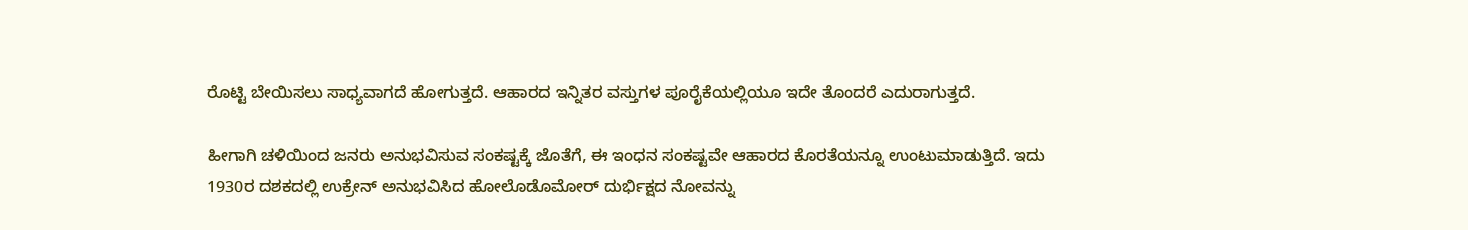ರೊಟ್ಟಿ ಬೇಯಿಸಲು ಸಾಧ್ಯವಾಗದೆ ಹೋಗುತ್ತದೆ. ಆಹಾರದ ಇನ್ನಿತರ ವಸ್ತುಗಳ ಪೂರೈಕೆಯಲ್ಲಿಯೂ ಇದೇ ತೊಂದರೆ ಎದುರಾಗುತ್ತದೆ.

ಹೀಗಾಗಿ ಚಳಿಯಿಂದ ಜನರು ಅನುಭವಿಸುವ ಸಂಕಷ್ಟಕ್ಕೆ ಜೊತೆಗೆ, ಈ ಇಂಧನ ಸಂಕಷ್ಟವೇ ಆಹಾರದ ಕೊರತೆಯನ್ನೂ ಉಂಟುಮಾಡುತ್ತಿದೆ. ಇದು 1930ರ ದಶಕದಲ್ಲಿ ಉಕ್ರೇನ್ ಅನುಭವಿಸಿದ ಹೋಲೊಡೊಮೋರ್ ದುರ್ಭಿಕ್ಷದ ನೋವನ್ನು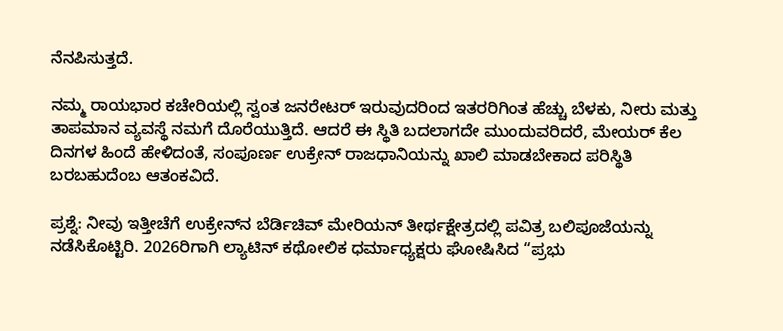ನೆನಪಿಸುತ್ತದೆ.

ನಮ್ಮ ರಾಯಭಾರ ಕಚೇರಿಯಲ್ಲಿ ಸ್ವಂತ ಜನರೇಟರ್ ಇರುವುದರಿಂದ ಇತರರಿಗಿಂತ ಹೆಚ್ಚು ಬೆಳಕು, ನೀರು ಮತ್ತು ತಾಪಮಾನ ವ್ಯವಸ್ಥೆ ನಮಗೆ ದೊರೆಯುತ್ತಿದೆ. ಆದರೆ ಈ ಸ್ಥಿತಿ ಬದಲಾಗದೇ ಮುಂದುವರಿದರೆ, ಮೇಯರ್ ಕೆಲ ದಿನಗಳ ಹಿಂದೆ ಹೇಳಿದಂತೆ, ಸಂಪೂರ್ಣ ಉಕ್ರೇನ್ ರಾಜಧಾನಿಯನ್ನು ಖಾಲಿ ಮಾಡಬೇಕಾದ ಪರಿಸ್ಥಿತಿ ಬರಬಹುದೆಂಬ ಆತಂಕವಿದೆ.

ಪ್ರಶ್ನೆ: ನೀವು ಇತ್ತೀಚೆಗೆ ಉಕ್ರೇನ್‌ನ ಬೆರ್ಡಿಚಿವ್ ಮೇರಿಯನ್ ತೀರ್ಥಕ್ಷೇತ್ರದಲ್ಲಿ ಪವಿತ್ರ ಬಲಿಪೂಜೆಯನ್ನು ನಡೆಸಿಕೊಟ್ಟಿರಿ. 2026ರಿಗಾಗಿ ಲ್ಯಾಟಿನ್ ಕಥೋಲಿಕ ಧರ್ಮಾಧ್ಯಕ್ಷರು ಘೋಷಿಸಿದ “ಪ್ರಭು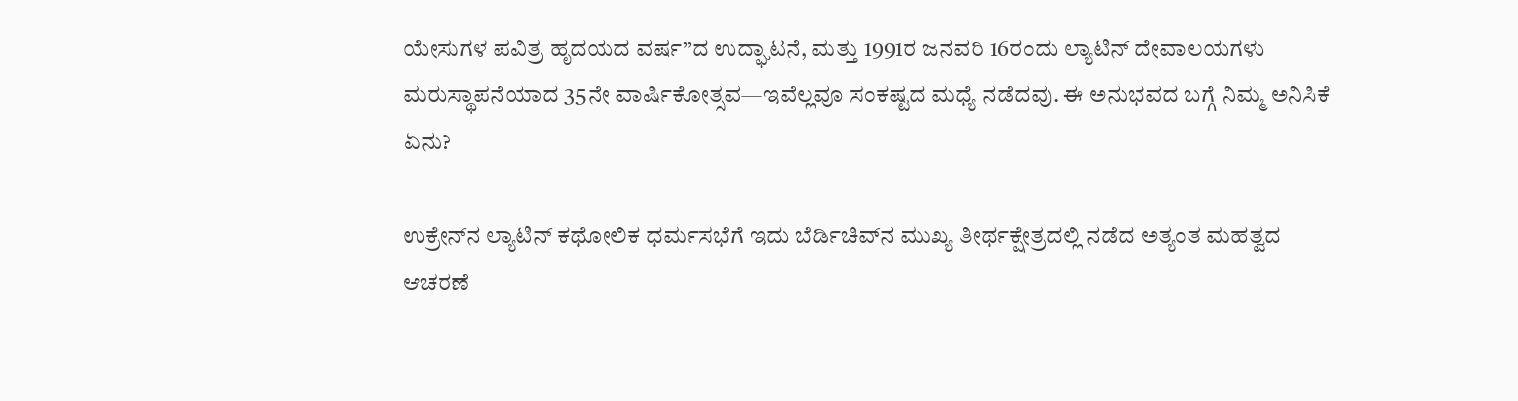ಯೇಸುಗಳ ಪವಿತ್ರ ಹೃದಯದ ವರ್ಷ”ದ ಉದ್ಘಾಟನೆ, ಮತ್ತು 1991ರ ಜನವರಿ 16ರಂದು ಲ್ಯಾಟಿನ್ ದೇವಾಲಯಗಳು ಮರುಸ್ಥಾಪನೆಯಾದ 35ನೇ ವಾರ್ಷಿಕೋತ್ಸವ—ಇವೆಲ್ಲವೂ ಸಂಕಷ್ಟದ ಮಧ್ಯೆ ನಡೆದವು. ಈ ಅನುಭವದ ಬಗ್ಗೆ ನಿಮ್ಮ ಅನಿಸಿಕೆ ಏನು?

ಉಕ್ರೇನ್‌ನ ಲ್ಯಾಟಿನ್ ಕಥೋಲಿಕ ಧರ್ಮಸಭೆಗೆ ಇದು ಬೆರ್ಡಿಚಿವ್‌ನ ಮುಖ್ಯ ತೀರ್ಥಕ್ಷೇತ್ರದಲ್ಲಿ ನಡೆದ ಅತ್ಯಂತ ಮಹತ್ವದ ಆಚರಣೆ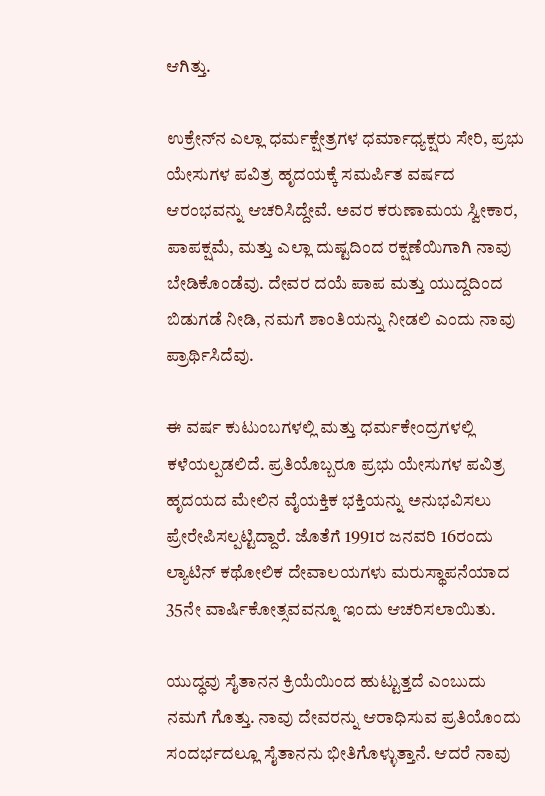ಆಗಿತ್ತು.

ಉಕ್ರೇನ್‌ನ ಎಲ್ಲಾ ಧರ್ಮಕ್ಷೇತ್ರಗಳ ಧರ್ಮಾಧ್ಯಕ್ಷರು ಸೇರಿ, ಪ್ರಭು ಯೇಸುಗಳ ಪವಿತ್ರ ಹೃದಯಕ್ಕೆ ಸಮರ್ಪಿತ ವರ್ಷದ ಆರಂಭವನ್ನು ಆಚರಿಸಿದ್ದೇವೆ. ಅವರ ಕರುಣಾಮಯ ಸ್ವೀಕಾರ, ಪಾಪಕ್ಷಮೆ, ಮತ್ತು ಎಲ್ಲಾ ದುಷ್ಟದಿಂದ ರಕ್ಷಣೆಯಿಗಾಗಿ ನಾವು ಬೇಡಿಕೊಂಡೆವು. ದೇವರ ದಯೆ ಪಾಪ ಮತ್ತು ಯುದ್ದದಿಂದ ಬಿಡುಗಡೆ ನೀಡಿ, ನಮಗೆ ಶಾಂತಿಯನ್ನು ನೀಡಲಿ ಎಂದು ನಾವು ಪ್ರಾರ್ಥಿಸಿದೆವು.

ಈ ವರ್ಷ ಕುಟುಂಬಗಳಲ್ಲಿ ಮತ್ತು ಧರ್ಮಕೇಂದ್ರಗಳಲ್ಲಿ ಕಳೆಯಲ್ಪಡಲಿದೆ. ಪ್ರತಿಯೊಬ್ಬರೂ ಪ್ರಭು ಯೇಸುಗಳ ಪವಿತ್ರ ಹೃದಯದ ಮೇಲಿನ ವೈಯಕ್ತಿಕ ಭಕ್ತಿಯನ್ನು ಅನುಭವಿಸಲು ಪ್ರೇರೇಪಿಸಲ್ಪಟ್ಟಿದ್ದಾರೆ. ಜೊತೆಗೆ 1991ರ ಜನವರಿ 16ರಂದು ಲ್ಯಾಟಿನ್ ಕಥೋಲಿಕ ದೇವಾಲಯಗಳು ಮರುಸ್ಥಾಪನೆಯಾದ 35ನೇ ವಾರ್ಷಿಕೋತ್ಸವವನ್ನೂ ಇಂದು ಆಚರಿಸಲಾಯಿತು.

ಯುದ್ಧವು ಸೈತಾನನ ಕ್ರಿಯೆಯಿಂದ ಹುಟ್ಟುತ್ತದೆ ಎಂಬುದು ನಮಗೆ ಗೊತ್ತು. ನಾವು ದೇವರನ್ನು ಆರಾಧಿಸುವ ಪ್ರತಿಯೊಂದು ಸಂದರ್ಭದಲ್ಲೂ ಸೈತಾನನು ಭೀತಿಗೊಳ್ಳುತ್ತಾನೆ. ಆದರೆ ನಾವು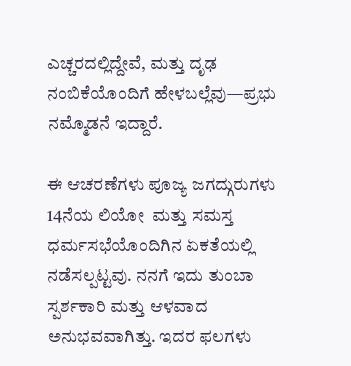ಎಚ್ಚರದಲ್ಲಿದ್ದೇವೆ, ಮತ್ತು ದೃಢ ನಂಬಿಕೆಯೊಂದಿಗೆ ಹೇಳಬಲ್ಲೆವು—ಪ್ರಭು ನಮ್ಮೊಡನೆ ಇದ್ದಾರೆ.

ಈ ಆಚರಣೆಗಳು ಪೂಜ್ಯ ಜಗದ್ಗುರುಗಳು 14ನೆಯ ಲಿಯೋ  ಮತ್ತು ಸಮಸ್ತ ಧರ್ಮಸಭೆಯೊಂದಿಗಿನ ಏಕತೆಯಲ್ಲಿ ನಡೆಸಲ್ಪಟ್ಟವು. ನನಗೆ ಇದು ತುಂಬಾ ಸ್ಪರ್ಶಕಾರಿ ಮತ್ತು ಆಳವಾದ ಅನುಭವವಾಗಿತ್ತು. ಇದರ ಫಲಗಳು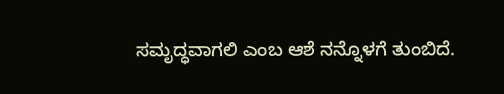ಸಮೃದ್ಧವಾಗಲಿ ಎಂಬ ಆಶೆ ನನ್ನೊಳಗೆ ತುಂಬಿದೆ.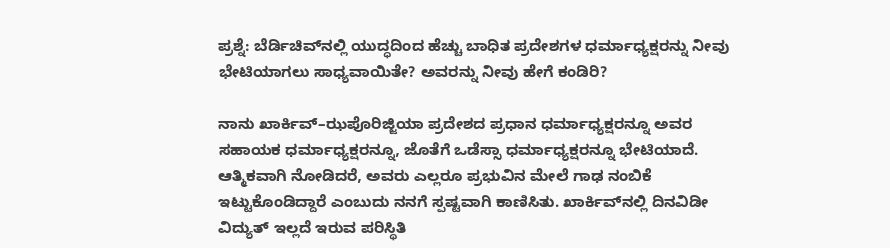ಪ್ರಶ್ನೆ: ಬೆರ್ಡಿಚಿವ್‌ನಲ್ಲಿ ಯುದ್ಧದಿಂದ ಹೆಚ್ಚು ಬಾಧಿತ ಪ್ರದೇಶಗಳ ಧರ್ಮಾಧ್ಯಕ್ಷರನ್ನು ನೀವು ಭೇಟಿಯಾಗಲು ಸಾಧ್ಯವಾಯಿತೇ? ಅವರನ್ನು ನೀವು ಹೇಗೆ ಕಂಡಿರಿ?

ನಾನು ಖಾರ್ಕಿವ್–ಝಪೊರಿಜ್ಜಿಯಾ ಪ್ರದೇಶದ ಪ್ರಧಾನ ಧರ್ಮಾಧ್ಯಕ್ಷರನ್ನೂ ಅವರ ಸಹಾಯಕ ಧರ್ಮಾಧ್ಯಕ್ಷರನ್ನೂ, ಜೊತೆಗೆ ಒಡೆಸ್ಸಾ ಧರ್ಮಾಧ್ಯಕ್ಷರನ್ನೂ ಭೇಟಿಯಾದೆ. ಆತ್ಮಿಕವಾಗಿ ನೋಡಿದರೆ, ಅವರು ಎಲ್ಲರೂ ಪ್ರಭುವಿನ ಮೇಲೆ ಗಾಢ ನಂಬಿಕೆ ಇಟ್ಟುಕೊಂಡಿದ್ದಾರೆ ಎಂಬುದು ನನಗೆ ಸ್ಪಷ್ಟವಾಗಿ ಕಾಣಿಸಿತು. ಖಾರ್ಕಿವ್‌ನಲ್ಲಿ ದಿನವಿಡೀ ವಿದ್ಯುತ್ ಇಲ್ಲದೆ ಇರುವ ಪರಿಸ್ಥಿತಿ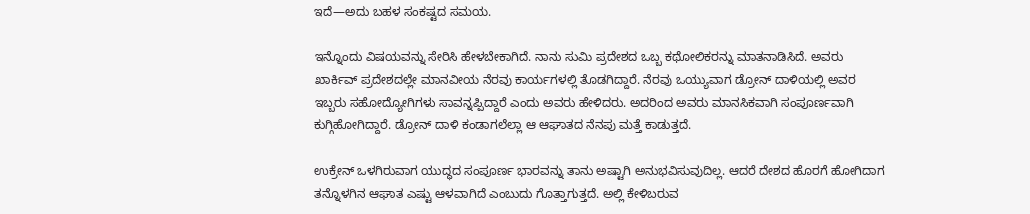ಇದೆ—ಅದು ಬಹಳ ಸಂಕಷ್ಟದ ಸಮಯ.

ಇನ್ನೊಂದು ವಿಷಯವನ್ನು ಸೇರಿಸಿ ಹೇಳಬೇಕಾಗಿದೆ. ನಾನು ಸುಮಿ ಪ್ರದೇಶದ ಒಬ್ಬ ಕಥೋಲಿಕರನ್ನು ಮಾತನಾಡಿಸಿದೆ. ಅವರು ಖಾರ್ಕಿವ್ ಪ್ರದೇಶದಲ್ಲೇ ಮಾನವೀಯ ನೆರವು ಕಾರ್ಯಗಳಲ್ಲಿ ತೊಡಗಿದ್ದಾರೆ. ನೆರವು ಒಯ್ಯುವಾಗ ಡ್ರೋನ್ ದಾಳಿಯಲ್ಲಿ ಅವರ ಇಬ್ಬರು ಸಹೋದ್ಯೋಗಿಗಳು ಸಾವನ್ನಪ್ಪಿದ್ದಾರೆ ಎಂದು ಅವರು ಹೇಳಿದರು. ಅದರಿಂದ ಅವರು ಮಾನಸಿಕವಾಗಿ ಸಂಪೂರ್ಣವಾಗಿ ಕುಗ್ಗಿಹೋಗಿದ್ದಾರೆ. ಡ್ರೋನ್ ದಾಳಿ ಕಂಡಾಗಲೆಲ್ಲಾ ಆ ಆಘಾತದ ನೆನಪು ಮತ್ತೆ ಕಾಡುತ್ತದೆ.

ಉಕ್ರೇನ್ ಒಳಗಿರುವಾಗ ಯುದ್ಧದ ಸಂಪೂರ್ಣ ಭಾರವನ್ನು ತಾನು ಅಷ್ಟಾಗಿ ಅನುಭವಿಸುವುದಿಲ್ಲ. ಆದರೆ ದೇಶದ ಹೊರಗೆ ಹೋಗಿದಾಗ ತನ್ನೊಳಗಿನ ಆಘಾತ ಎಷ್ಟು ಆಳವಾಗಿದೆ ಎಂಬುದು ಗೊತ್ತಾಗುತ್ತದೆ. ಅಲ್ಲಿ ಕೇಳಿಬರುವ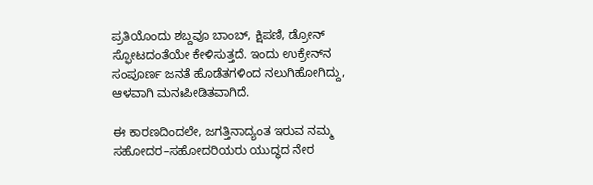ಪ್ರತಿಯೊಂದು ಶಬ್ದವೂ ಬಾಂಬ್, ಕ್ಷಿಪಣಿ, ಡ್ರೋನ್ ಸ್ಫೋಟದಂತೆಯೇ ಕೇಳಿಸುತ್ತದೆ. ಇಂದು ಉಕ್ರೇನ್‌ನ ಸಂಪೂರ್ಣ ಜನತೆ ಹೊಡೆತಗಳಿಂದ ನಲುಗಿಹೋಗಿದ್ದು, ಆಳವಾಗಿ ಮನಃಪೀಡಿತವಾಗಿದೆ.

ಈ ಕಾರಣದಿಂದಲೇ, ಜಗತ್ತಿನಾದ್ಯಂತ ಇರುವ ನಮ್ಮ ಸಹೋದರ–ಸಹೋದರಿಯರು ಯುದ್ಧದ ನೇರ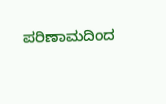ಪರಿಣಾಮದಿಂದ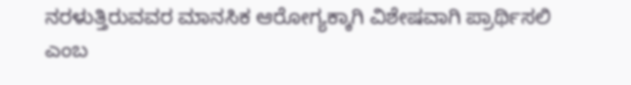ನರಳುತ್ತಿರುವವರ ಮಾನಸಿಕ ಆರೋಗ್ಯಕ್ಕಾಗಿ ವಿಶೇಷವಾಗಿ ಪ್ರಾರ್ಥಿಸಲಿ ಎಂಬ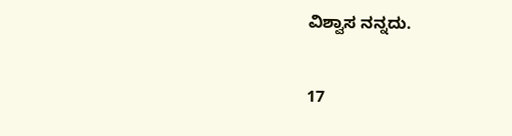ವಿಶ್ವಾಸ ನನ್ನದು.

17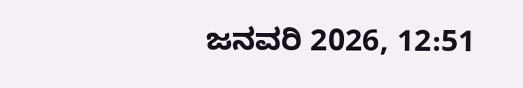ಜನವರಿ 2026, 12:51